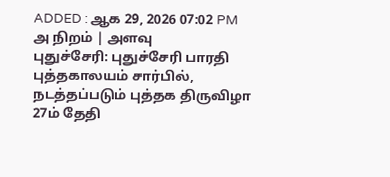ADDED : ஆக 29, 2026 07:02 PM
அ நிறம் | அளவு
புதுச்சேரி: புதுச்சேரி பாரதி புத்தகாலயம் சார்பில், நடத்தப்படும் புத்தக திருவிழா 27ம் தேதி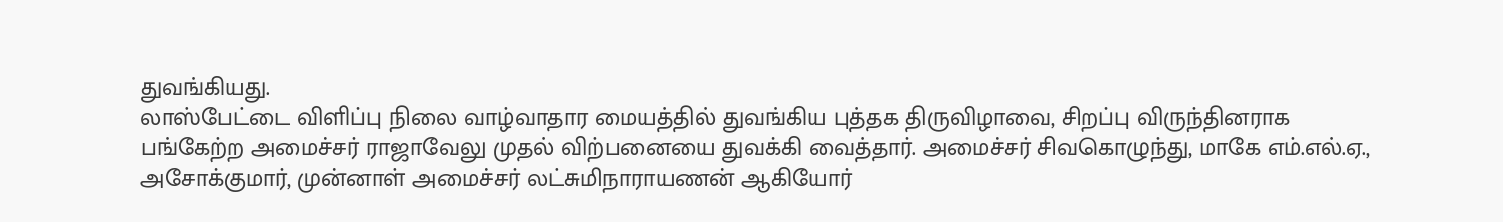துவங்கியது.
லாஸ்பேட்டை விளிப்பு நிலை வாழ்வாதார மையத்தில் துவங்கிய புத்தக திருவிழாவை, சிறப்பு விருந்தினராக பங்கேற்ற அமைச்சர் ராஜாவேலு முதல் விற்பனையை துவக்கி வைத்தார். அமைச்சர் சிவகொழுந்து, மாகே எம்.எல்.ஏ., அசோக்குமார், முன்னாள் அமைச்சர் லட்சுமிநாராயணன் ஆகியோர்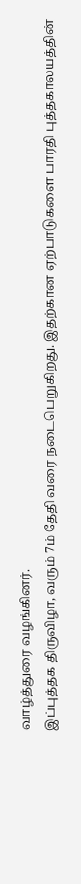வாழ்த்துரை வழங்கினர்.
இப்புத்தக திருவிழா, வரும் 7ம் தேதி வரை நடைபெறுகிறது. இதற்கான ஏற்பாடுகளை பாரதி புத்தகாலயத்தின்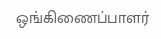ஒங்கிணைப்பாளர்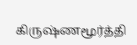கிருஷ்ணமூர்த்தி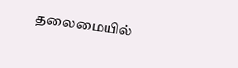தலைமையில்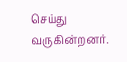செய்து வருகின்றனர்.